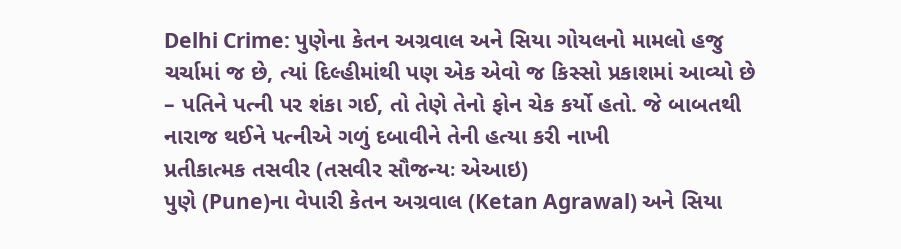Delhi Crime: પુણેના કેતન અગ્રવાલ અને સિયા ગોયલનો મામલો હજુ ચર્ચામાં જ છે, ત્યાં દિલ્હીમાંથી પણ એક એવો જ કિસ્સો પ્રકાશમાં આવ્યો છે – પતિને પત્ની પર શંકા ગઈ, તો તેણે તેનો ફોન ચેક કર્યો હતો. જે બાબતથી નારાજ થઈને પત્નીએ ગળું દબાવીને તેની હત્યા કરી નાખી
પ્રતીકાત્મક તસવીર (તસવીર સૌજન્યઃ એઆઇ)
પુણે (Pune)ના વેપારી કેતન અગ્રવાલ (Ketan Agrawal) અને સિયા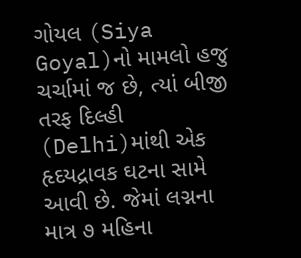ગોયલ (Siya Goyal)નો મામલો હજુ ચર્ચામાં જ છે, ત્યાં બીજી તરફ દિલ્હી (Delhi)માંથી એક હૃદયદ્રાવક ઘટના સામે આવી છે. જેમાં લગ્નના માત્ર ૭ મહિના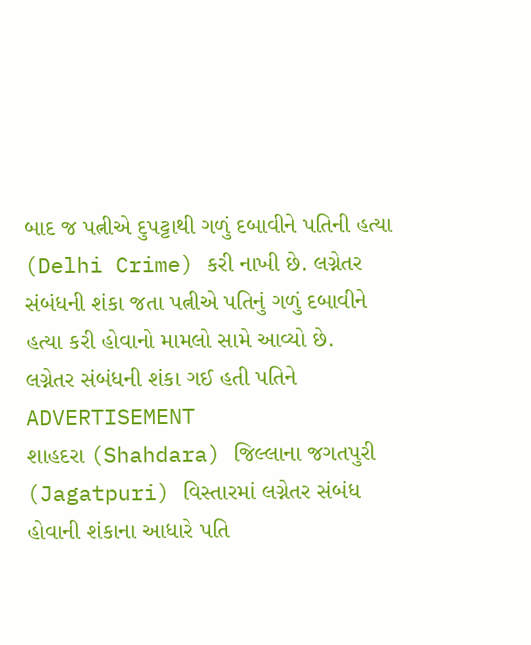બાદ જ પત્નીએ દુપટ્ટાથી ગળું દબાવીને પતિની હત્યા (Delhi Crime) કરી નાખી છે. લગ્નેતર સંબંધની શંકા જતા પત્નીએ પતિનું ગળું દબાવીને હત્યા કરી હોવાનો મામલો સામે આવ્યો છે.
લગ્નેતર સંબંધની શંકા ગઈ હતી પતિને
ADVERTISEMENT
શાહદરા (Shahdara) જિલ્લાના જગતપુરી (Jagatpuri) વિસ્તારમાં લગ્નેતર સંબંધ હોવાની શંકાના આધારે પતિ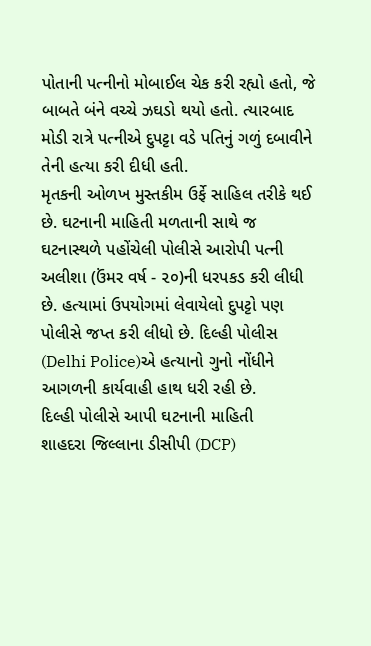પોતાની પત્નીનો મોબાઈલ ચેક કરી રહ્યો હતો, જે બાબતે બંને વચ્ચે ઝઘડો થયો હતો. ત્યારબાદ મોડી રાત્રે પત્નીએ દુપટ્ટા વડે પતિનું ગળું દબાવીને તેની હત્યા કરી દીધી હતી.
મૃતકની ઓળખ મુસ્તકીમ ઉર્ફે સાહિલ તરીકે થઈ છે. ઘટનાની માહિતી મળતાની સાથે જ ઘટનાસ્થળે પહોંચેલી પોલીસે આરોપી પત્ની અલીશા (ઉંમર વર્ષ - ૨૦)ની ધરપકડ કરી લીધી છે. હત્યામાં ઉપયોગમાં લેવાયેલો દુપટ્ટો પણ પોલીસે જપ્ત કરી લીધો છે. દિલ્હી પોલીસ (Delhi Police)એ હત્યાનો ગુનો નોંધીને આગળની કાર્યવાહી હાથ ધરી રહી છે.
દિલ્હી પોલીસે આપી ઘટનાની માહિતી
શાહદરા જિલ્લાના ડીસીપી (DCP)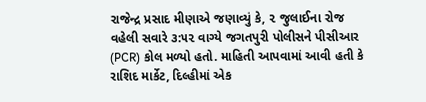રાજેન્દ્ર પ્રસાદ મીણાએ જણાવ્યું કે, ૨ જુલાઈના રોજ વહેલી સવારે ૩:૫૨ વાગ્યે જગતપુરી પોલીસને પીસીઆર (PCR) કોલ મળ્યો હતો. માહિતી આપવામાં આવી હતી કે રાશિદ માર્કેટ, દિલ્હીમાં એક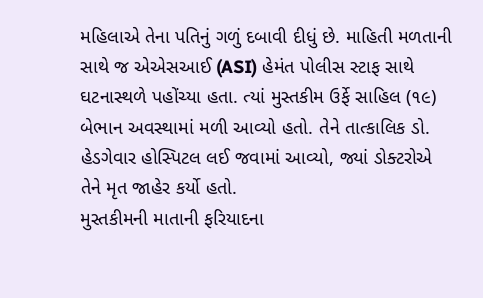મહિલાએ તેના પતિનું ગળું દબાવી દીધું છે. માહિતી મળતાની સાથે જ એએસઆઈ (ASI) હેમંત પોલીસ સ્ટાફ સાથે ઘટનાસ્થળે પહોંચ્યા હતા. ત્યાં મુસ્તકીમ ઉર્ફે સાહિલ (૧૯) બેભાન અવસ્થામાં મળી આવ્યો હતો. તેને તાત્કાલિક ડો. હેડગેવાર હોસ્પિટલ લઈ જવામાં આવ્યો, જ્યાં ડોક્ટરોએ તેને મૃત જાહેર કર્યો હતો.
મુસ્તકીમની માતાની ફરિયાદના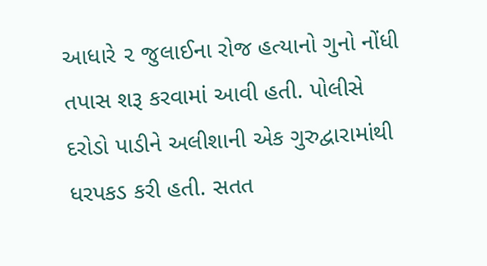આધારે ૨ જુલાઈના રોજ હત્યાનો ગુનો નોંધી તપાસ શરૂ કરવામાં આવી હતી. પોલીસે દરોડો પાડીને અલીશાની એક ગુરુદ્વારામાંથી ધરપકડ કરી હતી. સતત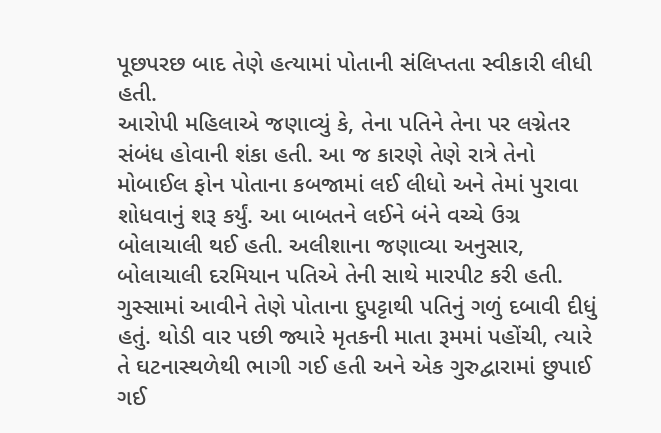પૂછપરછ બાદ તેણે હત્યામાં પોતાની સંલિપ્તતા સ્વીકારી લીધી હતી.
આરોપી મહિલાએ જણાવ્યું કે, તેના પતિને તેના પર લગ્નેતર સંબંધ હોવાની શંકા હતી. આ જ કારણે તેણે રાત્રે તેનો મોબાઈલ ફોન પોતાના કબજામાં લઈ લીધો અને તેમાં પુરાવા શોધવાનું શરૂ કર્યું. આ બાબતને લઈને બંને વચ્ચે ઉગ્ર બોલાચાલી થઈ હતી. અલીશાના જણાવ્યા અનુસાર, બોલાચાલી દરમિયાન પતિએ તેની સાથે મારપીટ કરી હતી. ગુસ્સામાં આવીને તેણે પોતાના દુપટ્ટાથી પતિનું ગળું દબાવી દીધું હતું. થોડી વાર પછી જ્યારે મૃતકની માતા રૂમમાં પહોંચી, ત્યારે તે ઘટનાસ્થળેથી ભાગી ગઈ હતી અને એક ગુરુદ્વારામાં છુપાઈ ગઈ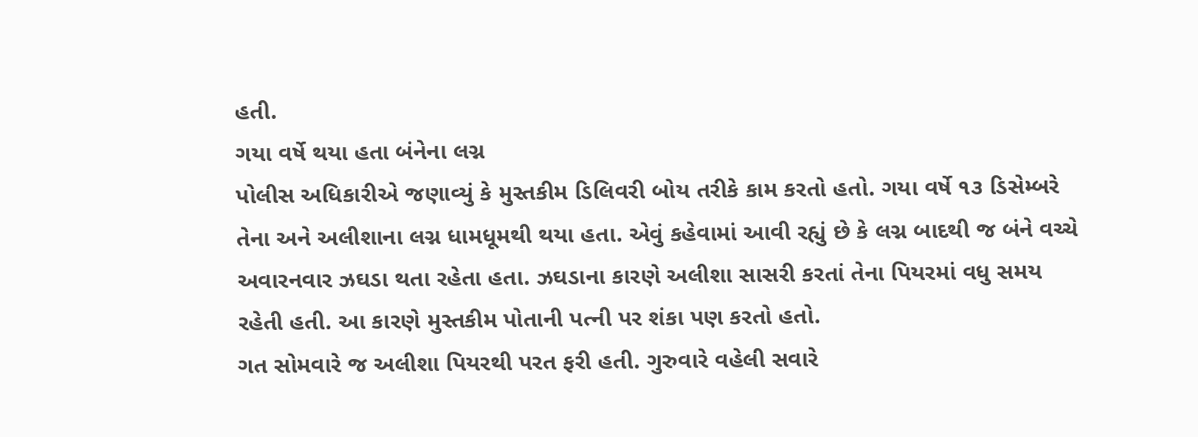હતી.
ગયા વર્ષે થયા હતા બંનેના લગ્ન
પોલીસ અધિકારીએ જણાવ્યું કે મુસ્તકીમ ડિલિવરી બોય તરીકે કામ કરતો હતો. ગયા વર્ષે ૧૩ ડિસેમ્બરે તેના અને અલીશાના લગ્ન ધામધૂમથી થયા હતા. એવું કહેવામાં આવી રહ્યું છે કે લગ્ન બાદથી જ બંને વચ્ચે અવારનવાર ઝઘડા થતા રહેતા હતા. ઝઘડાના કારણે અલીશા સાસરી કરતાં તેના પિયરમાં વધુ સમય રહેતી હતી. આ કારણે મુસ્તકીમ પોતાની પત્ની પર શંકા પણ કરતો હતો.
ગત સોમવારે જ અલીશા પિયરથી પરત ફરી હતી. ગુરુવારે વહેલી સવારે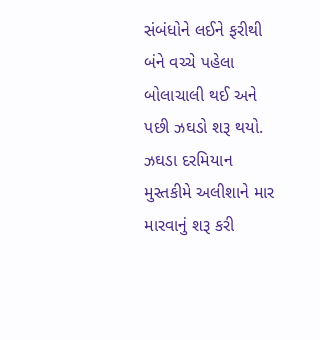સંબંધોને લઈને ફરીથી બંને વચ્ચે પહેલા બોલાચાલી થઈ અને પછી ઝઘડો શરૂ થયો. ઝઘડા દરમિયાન મુસ્તકીમે અલીશાને માર મારવાનું શરૂ કરી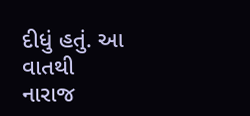દીધું હતું. આ વાતથી નારાજ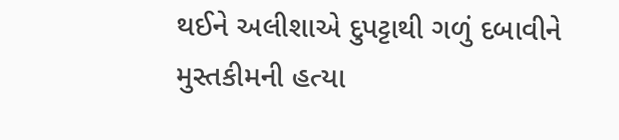થઈને અલીશાએ દુપટ્ટાથી ગળું દબાવીને મુસ્તકીમની હત્યા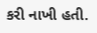કરી નાખી હતી.